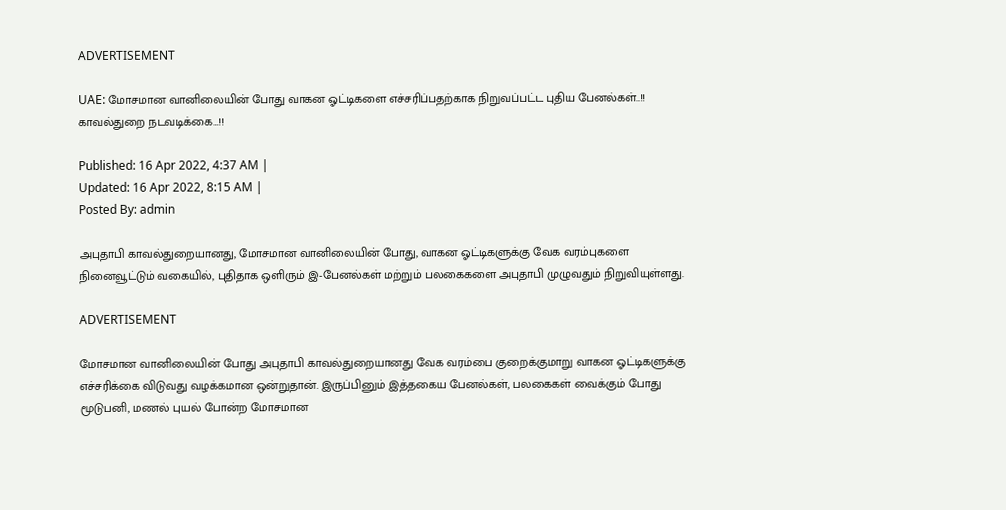ADVERTISEMENT

UAE: மோசமான வானிலையின் போது வாகன ஓட்டிகளை எச்சரிப்பதற்காக நிறுவப்பட்ட புதிய பேனல்கள்..!! காவல்துறை நடவடிக்கை…!!

Published: 16 Apr 2022, 4:37 AM |
Updated: 16 Apr 2022, 8:15 AM |
Posted By: admin

அபுதாபி காவல்துறையானது, மோசமான வானிலையின் போது, வாகன ஓட்டிகளுக்கு வேக வரம்புகளை நினைவூட்டும் வகையில், புதிதாக ஒளிரும் இ-பேனல்கள் மற்றும் பலகைகளை அபுதாபி முழுவதும் நிறுவியுள்ளது.

ADVERTISEMENT

மோசமான வானிலையின் போது அபுதாபி காவல்துறையானது வேக வரம்பை குறைக்குமாறு வாகன ஓட்டிகளுக்கு எச்சரிக்கை விடுவது வழக்கமான ஒன்றுதான். இருப்பினும் இத்தகைய பேனல்கள், பலகைகள் வைக்கும் போது மூடுபனி, மணல் புயல் போன்ற மோசமான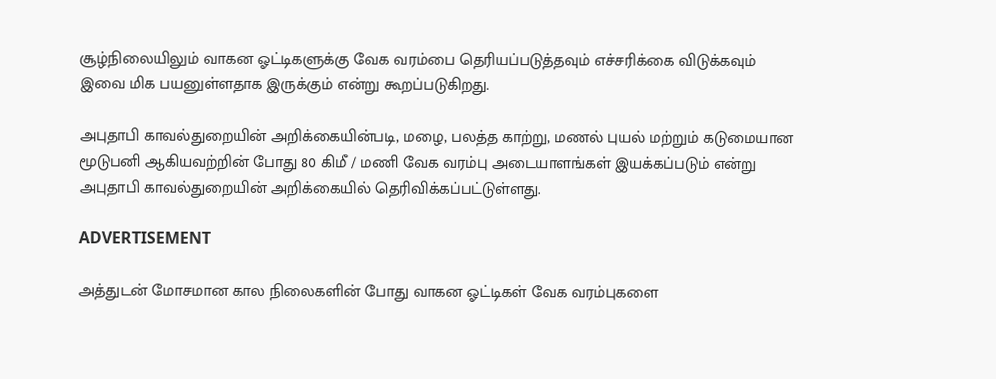சூழ்நிலையிலும் வாகன ஓட்டிகளுக்கு வேக வரம்பை தெரியப்படுத்தவும் எச்சரிக்கை விடுக்கவும் இவை மிக பயனுள்ளதாக இருக்கும் என்று கூறப்படுகிறது.

அபுதாபி காவல்துறையின் அறிக்கையின்படி, மழை, பலத்த காற்று, மணல் புயல் மற்றும் கடுமையான மூடுபனி ஆகியவற்றின் போது 80 கிமீ / மணி வேக வரம்பு அடையாளங்கள் இயக்கப்படும் என்று அபுதாபி காவல்துறையின் அறிக்கையில் தெரிவிக்கப்பட்டுள்ளது.

ADVERTISEMENT

அத்துடன் மோசமான கால நிலைகளின் போது வாகன ஓட்டிகள் வேக வரம்புகளை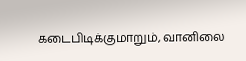கடைபிடிக்குமாறும், வானிலை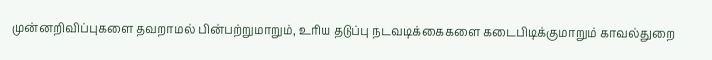முன்னறிவிப்புகளை தவறாமல் பின்பற்றுமாறும், உரிய தடுப்பு நடவடிக்கைகளை கடைபிடிக்குமாறும் காவல்துறை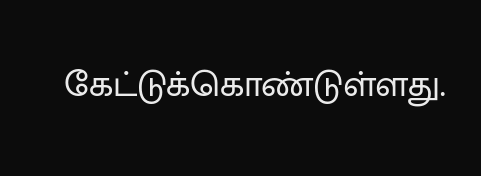கேட்டுக்கொண்டுள்ளது.